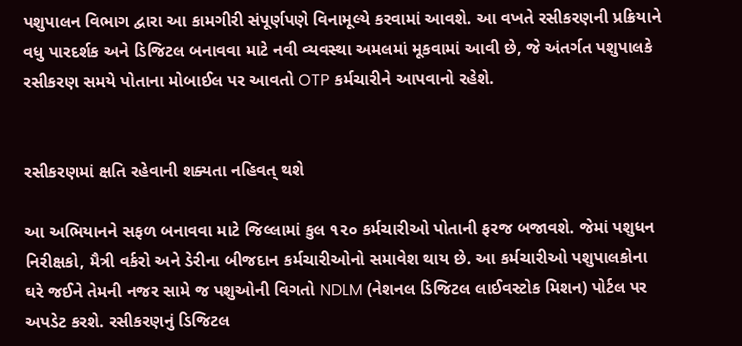પશુપાલન વિભાગ દ્વારા આ કામગીરી સંપૂર્ણપણે વિનામૂલ્યે કરવામાં આવશે. આ વખતે રસીકરણની પ્રક્રિયાને વધુ પારદર્શક અને ડિજિટલ બનાવવા માટે નવી વ્યવસ્થા અમલમાં મૂકવામાં આવી છે, જે અંતર્ગત પશુપાલકે રસીકરણ સમયે પોતાના મોબાઈલ પર આવતો OTP કર્મચારીને આપવાનો રહેશે.


રસીકરણમાં ક્ષતિ રહેવાની શક્યતા નહિવત્ થશે

આ અભિયાનને સફળ બનાવવા માટે જિલ્લામાં કુલ ૧૨૦ કર્મચારીઓ પોતાની ફરજ બજાવશે. જેમાં પશુધન નિરીક્ષકો, મૈત્રી વર્કરો અને ડેરીના બીજદાન કર્મચારીઓનો સમાવેશ થાય છે. આ કર્મચારીઓ પશુપાલકોના ઘરે જઈને તેમની નજર સામે જ પશુઓની વિગતો NDLM (નેશનલ ડિજિટલ લાઈવસ્ટોક મિશન) પોર્ટલ પર અપડેટ કરશે. રસીકરણનું ડિજિટલ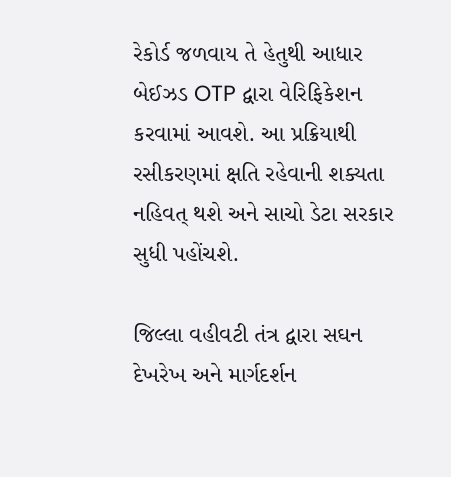રેકોર્ડ જળવાય તે હેતુથી આધાર બેઈઝડ OTP દ્વારા વેરિફિકેશન કરવામાં આવશે. આ પ્રક્રિયાથી રસીકરણમાં ક્ષતિ રહેવાની શક્યતા નહિવત્ થશે અને સાચો ડેટા સરકાર સુધી પહોંચશે.

જિલ્લા વહીવટી તંત્ર દ્વારા સઘન દેખરેખ અને માર્ગદર્શન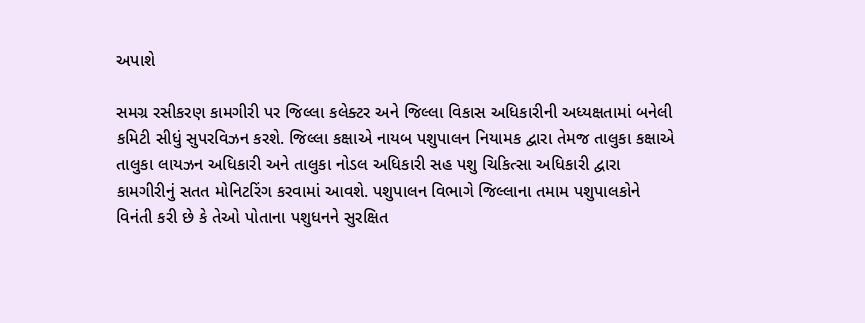અપાશે

સમગ્ર રસીકરણ કામગીરી પર જિલ્લા કલેક્ટર અને જિલ્લા વિકાસ અધિકારીની અધ્યક્ષતામાં બનેલી કમિટી સીધું સુપરવિઝન કરશે. જિલ્લા કક્ષાએ નાયબ પશુપાલન નિયામક દ્વારા તેમજ તાલુકા કક્ષાએ તાલુકા લાયઝન અધિકારી અને તાલુકા નોડલ અધિકારી સહ પશુ ચિકિત્સા અધિકારી દ્વારા કામગીરીનું સતત મોનિટરિંગ કરવામાં આવશે. પશુપાલન વિભાગે જિલ્લાના તમામ પશુપાલકોને વિનંતી કરી છે કે તેઓ પોતાના પશુધનને સુરક્ષિત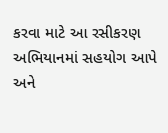કરવા માટે આ રસીકરણ અભિયાનમાં સહયોગ આપે અને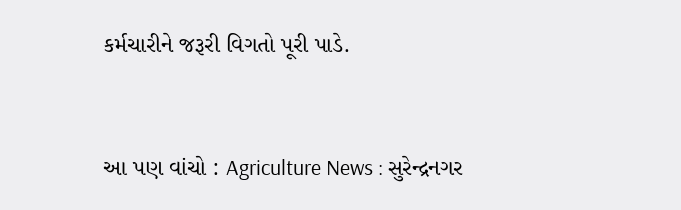કર્મચારીને જરૂરી વિગતો પૂરી પાડે.


આ પણ વાંચો : Agriculture News : સુરેન્દ્રનગર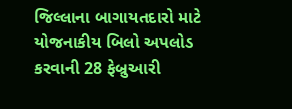જિલ્લાના બાગાયતદારો માટે યોજનાકીય બિલો અપલોડ કરવાની 28 ફેબ્રુઆરી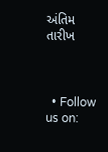અંતિમ તારીખ



  • Follow us on: